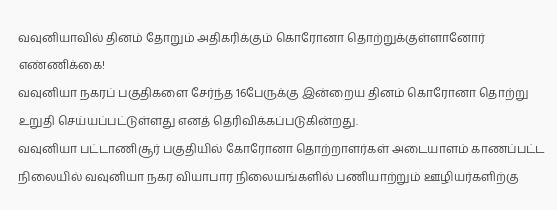வவுனியாவில் தினம் தோறும் அதிகரிக்கும் கொரோனா தொற்றுக்குள்ளானோர் எண்ணிக்கை!
வவுனியா நகரப் பகுதிகளை சேர்ந்த 16பேருக்கு இன்றைய தினம் கொரோனா தொற்று உறுதி செய்யப்பட்டுள்ளது எனத் தெரிவிக்கப்படுகின்றது.
வவுனியா பட்டாணிசூர் பகுதியில் கோரோனா தொற்றாளர்கள் அடையாளம் காணப்பட்ட நிலையில் வவுனியா நகர வியாபார நிலையங்களில் பணியாற்றும் ஊழியர்களிற்கு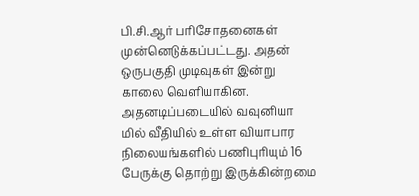பி.சி.ஆர் பரிசோதனைகள் முன்னெடுக்கப்பட்டது. அதன் ஒருபகுதி முடிவுகள் இன்று காலை வெளியாகின.
அதனடிப்படையில் வவுனியா மில் வீதியில் உள்ள வியாபார நிலையங்களில் பணிபுரியும் 16 பேருக்கு தொற்று இருக்கின்றமை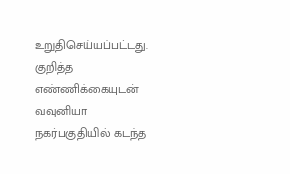உறுதிசெய்யப்பட்டது. குறித்த எண்ணிக்கையுடன் வவுனியா நகர்பகுதியில் கடந்த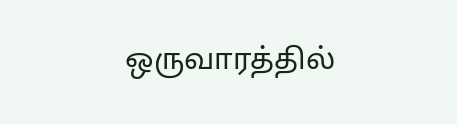ஒருவாரத்தில்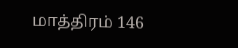மாத்திரம் 146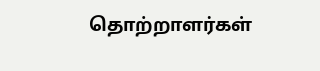தொற்றாளர்கள்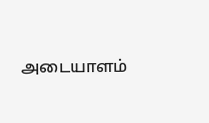அடையாளம்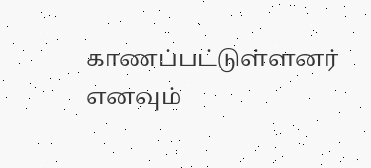காணப்பட்டுள்ளனர் எனவும்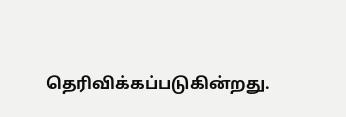தெரிவிக்கப்படுகின்றது.